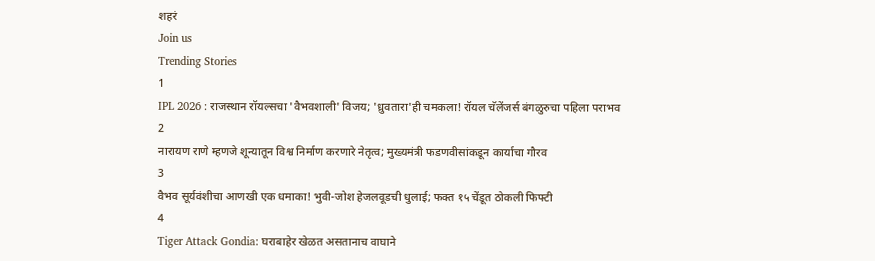शहरं
Join us
Trending Stories
1
IPL 2026 : राजस्थान रॉयल्सचा 'वैभवशाली' विजय; 'ध्रुवतारा'ही चमकला! रॉयल चॅलेंजर्स बंगळुरुचा पहिला पराभव
2
नारायण राणे म्हणजे शून्यातून विश्व निर्माण करणारे नेतृत्व; मुख्यमंत्री फडणवीसांकडून कार्याचा गौरव
3
वैभव सूर्यवंशीचा आणखी एक धमाका! भुवी-जोश हेजलवूडची धुलाई; फक्त १५ चेंडूत ठोकली फिफ्टी
4
Tiger Attack Gondia: घराबाहेर खेळत असतानाच वाघाने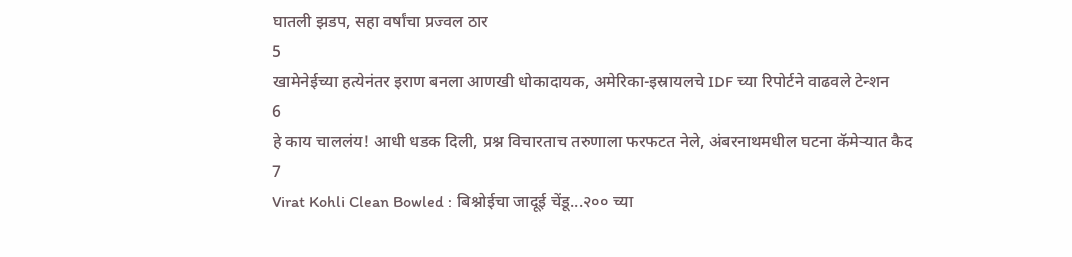घातली झडप, सहा वर्षांचा प्रज्वल ठार
5
खामेनेईच्या हत्येनंतर इराण बनला आणखी धोकादायक, अमेरिका-इस्रायलचे IDF च्या रिपोर्टने वाढवले टेन्शन
6
हे काय चाललंय! आधी धडक दिली, प्रश्न विचारताच तरुणाला फरफटत नेले, अंबरनाथमधील घटना कॅमेऱ्यात कैद
7
Virat Kohli Clean Bowled : बिश्नोईचा जादूई चेंडू...२०० च्या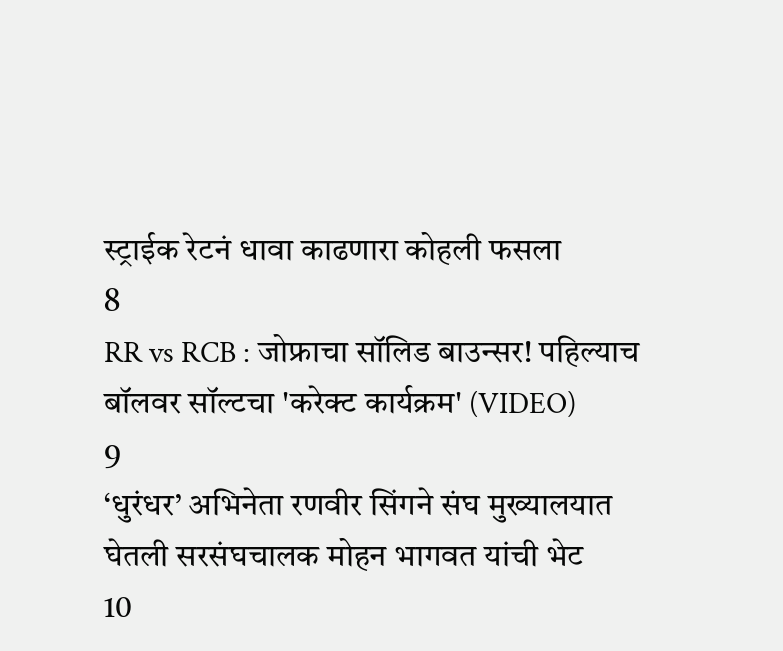स्ट्राईक रेटनं धावा काढणारा कोहली फसला
8
RR vs RCB : जोफ्राचा सॉलिड बाउन्सर! पहिल्याच बॉलवर सॉल्टचा 'करेक्ट कार्यक्रम' (VIDEO)
9
‘धुरंधर’ अभिनेता रणवीर सिंगने संघ मुख्यालयात घेतली सरसंघचालक मोहन भागवत यांची भेट
10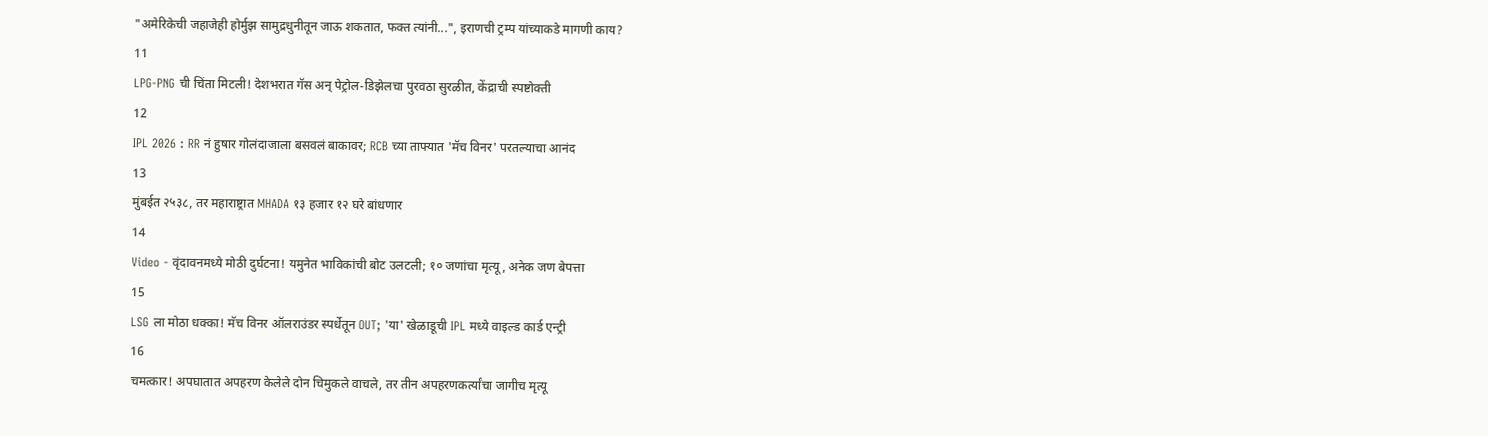"अमेरिकेची जहाजेही होर्मुझ सामुद्रधुनीतून जाऊ शकतात, फक्त त्यांनी...", इराणची ट्रम्प यांच्याकडे मागणी काय?
11
LPG-PNG ची चिंता मिटली! देशभरात गॅस अन् पेट्रोल-डिझेलचा पुरवठा सुरळीत, केंद्राची स्पष्टोक्ती
12
IPL 2026 : RR नं हुषार गोलंदाजाला बसवलं बाकावर; RCB च्या ताफ्यात 'मॅच विनर' परतल्याचा आनंद
13
मुंबईत २५३८, तर महाराष्ट्रात MHADA १३ हजार १२ घरे बांधणार
14
Video - वृंदावनमध्ये मोठी दुर्घटना! यमुनेत भाविकांची बोट उलटली; १० जणांचा मृत्यू, अनेक जण बेपत्ता
15
LSG ला मोठा धक्का! मॅच विनर ऑलराउंडर स्पर्धेतून OUT; 'या' खेळाडूची IPL मध्ये वाइल्ड कार्ड एन्ट्री
16
चमत्कार! अपघातात अपहरण केलेले दोन चिमुकले वाचले, तर तीन अपहरणकर्त्यांचा जागीच मृत्यू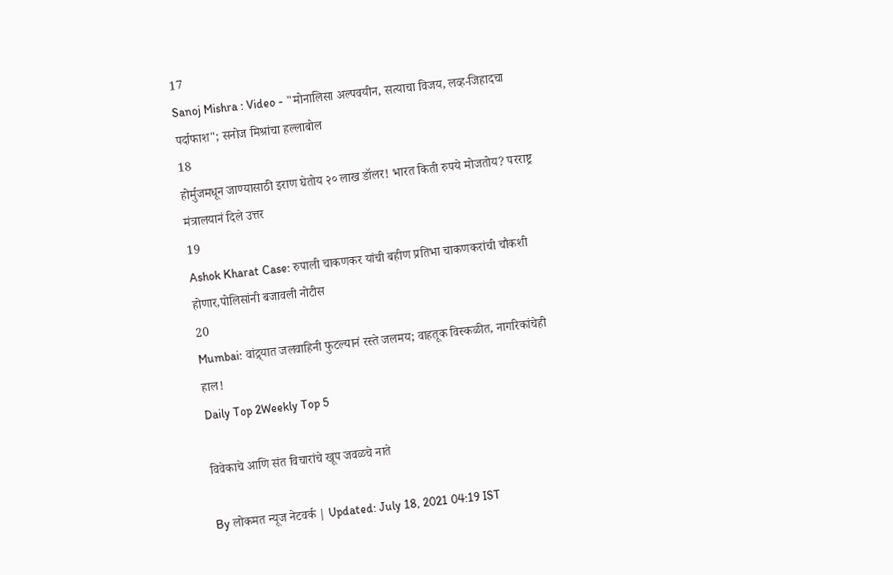17
Sanoj Mishra : Video - "मोनालिसा अल्पवयीन, सत्याचा विजय, लव्ह-जिहादचा पर्दाफाश"; सनोज मिश्रांचा हल्लाबोल
18
होर्मुजमधून जाण्यासाठी इराण घेतोय २० लाख डॉलर! भारत किती रुपये मोजतोय? परराष्ट्र मंत्रालयानं दिले उत्तर
19
Ashok Kharat Case: रुपाली चाकणकर यांची बहीण प्रतिभा चाकणकरांची चौकशी होणार,पोलिसांनी बजावली नोटीस
20
Mumbai: वांद्र्यात जलवाहिनी फुटल्यानं रस्ते जलमय; वाहतूक विस्कळीत, नागरिकांचेही हाल!
Daily Top 2Weekly Top 5

विवेकाचे आणि संत विचारांचे खूप जवळचे नाते

By लोकमत न्यूज नेटवर्क | Updated: July 18, 2021 04:19 IST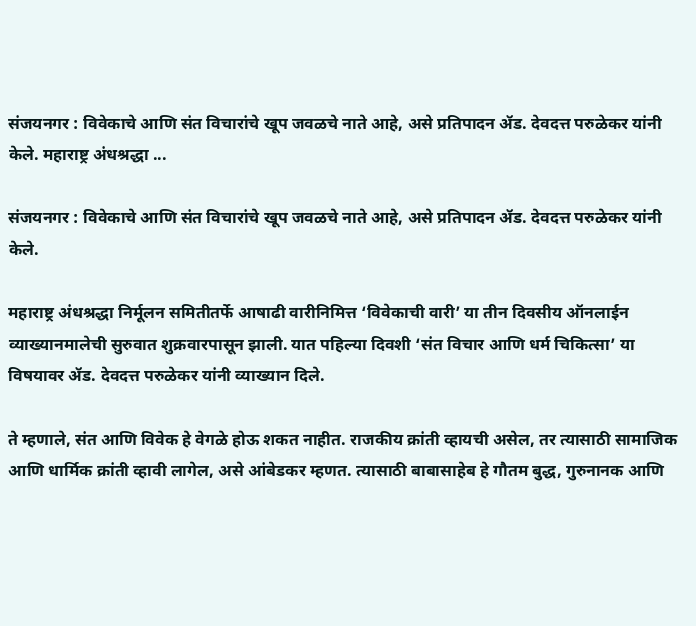संजयनगर : विवेकाचे आणि संत विचारांचे खूप जवळचे नाते आहे, असे प्रतिपादन ॲड. देवदत्त परुळेकर यांनी केले. महाराष्ट्र अंधश्रद्धा ...

संजयनगर : विवेकाचे आणि संत विचारांचे खूप जवळचे नाते आहे, असे प्रतिपादन ॲड. देवदत्त परुळेकर यांनी केले.

महाराष्ट्र अंधश्रद्धा निर्मूलन समितीतर्फे आषाढी वारीनिमित्त ‘विवेकाची वारी’ या तीन दिवसीय ऑनलाईन व्याख्यानमालेची सुरुवात शुक्रवारपासून झाली. यात पहिल्या दिवशी ‘संत विचार आणि धर्म चिकित्सा’ या विषयावर ॲड. देवदत्त परुळेकर यांनी व्याख्यान दिले.

ते म्हणाले, संत आणि विवेक हे वेगळे होऊ शकत नाहीत. राजकीय क्रांती व्हायची असेल, तर त्यासाठी सामाजिक आणि धार्मिक क्रांती व्हावी लागेल, असे आंबेडकर म्हणत. त्यासाठी बाबासाहेब हे गौतम बुद्ध, गुरुनानक आणि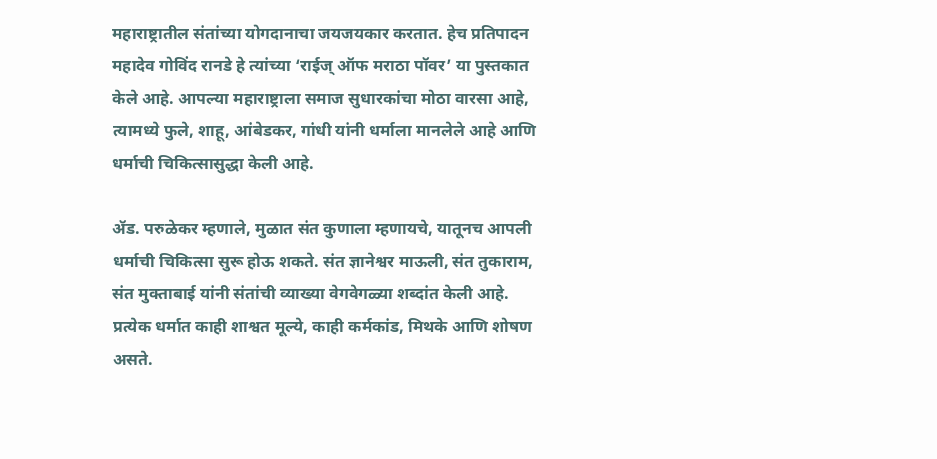महाराष्ट्रातील संतांच्या योगदानाचा जयजयकार करतात. हेच प्रतिपादन महादेव गोविंद रानडे हे त्यांच्या ‘राईज् ऑफ मराठा पॉवर’ या पुस्तकात केले आहे. आपल्या महाराष्ट्राला समाज सुधारकांचा मोठा वारसा आहे, त्यामध्ये फुले, शाहू, आंबेडकर, गांधी यांनी धर्माला मानलेले आहे आणि धर्माची चिकित्सासुद्धा केली आहे.

ॲड. परुळेकर म्हणाले, मुळात संत कुणाला म्हणायचे, यातूनच आपली धर्माची चिकित्सा सुरू होऊ शकते. संत ज्ञानेश्वर माऊली, संत तुकाराम, संत मुक्ताबाई यांनी संतांची व्याख्या वेगवेगळ्या शब्दांत केली आहे. प्रत्येक धर्मात काही शाश्वत मूल्ये, काही कर्मकांड, मिथके आणि शोषण असते.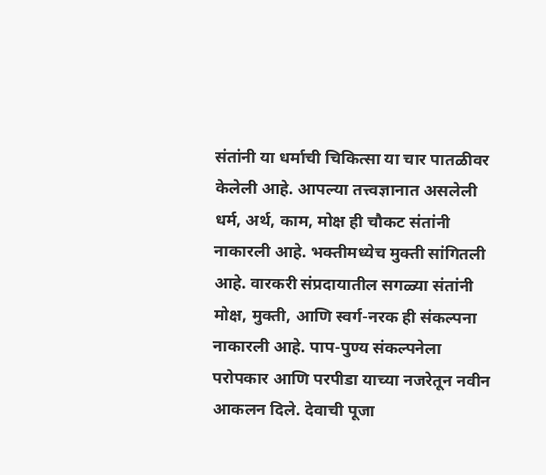संतांनी या धर्माची चिकित्सा या चार पातळीवर केलेली आहे. आपल्या तत्त्वज्ञानात असलेली धर्म, अर्थ, काम, मोक्ष ही चौकट संतांनी नाकारली आहे. भक्तीमध्येच मुक्ती सांगितली आहे. वारकरी संप्रदायातील सगळ्या संतांनी मोक्ष, मुक्ती, आणि स्वर्ग-नरक ही संकल्पना नाकारली आहे. पाप-पुण्य संकल्पनेला परोपकार आणि परपीडा याच्या नजरेतून नवीन आकलन दिले. देवाची पूजा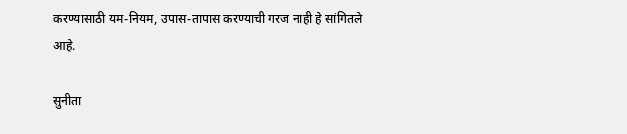करण्यासाठी यम-नियम, उपास-तापास करण्याची गरज नाही हे सांगितले आहे.

सुनीता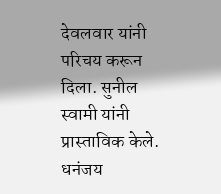देवलवार यांनी परिचय करून दिला. सुनील स्वामी यांनी प्रास्ताविक केले. धनंजय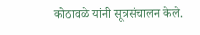कोठावळे यांनी सूत्रसंचालन केले.